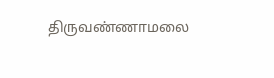திருவண்ணாமலை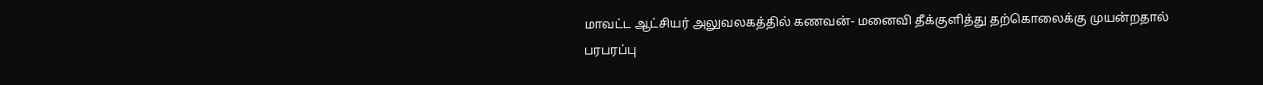மாவட்ட ஆட்சியர் அலுவலகத்தில் கணவன்- மனைவி தீக்குளித்து தற்கொலைக்கு முயன்றதால் பரபரப்பு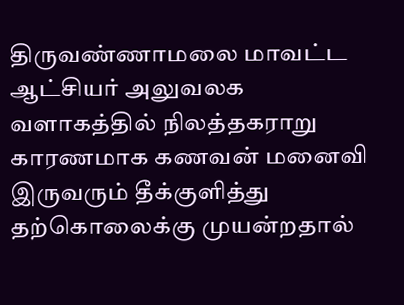திருவண்ணாமலை மாவட்ட ஆட்சியர் அலுவலக வளாகத்தில் நிலத்தகராறு காரணமாக கணவன் மனைவி இருவரும் தீக்குளித்து தற்கொலைக்கு முயன்றதால்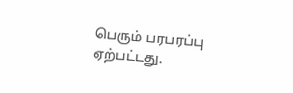பெரும் பரபரப்பு ஏற்பட்டது.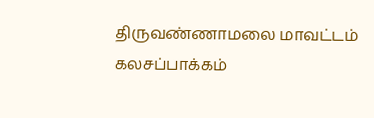திருவண்ணாமலை மாவட்டம் கலசப்பாக்கம்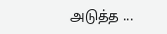அடுத்த ...